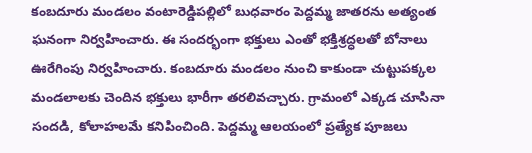కంబదూరు మండలం వంటారెడ్డిపల్లిలో బుధవారం పెద్దమ్మ జాతరను అత్యంత ఘనంగా నిర్వహించారు. ఈ సందర్భంగా భక్తులు ఎంతో భక్తిశ్రద్ధలతో బోనాలు ఊరేగింపు నిర్వహించారు. కంబదూరు మండలం నుంచి కాకుండా చుట్టుపక్కల మండలాలకు చెందిన భక్తులు భారీగా తరలివచ్చారు. గ్రామంలో ఎక్కడ చూసినా సందడి, కోలాహలమే కనిపించింది. పెద్దమ్మ ఆలయంలో ప్రత్యేక పూజలు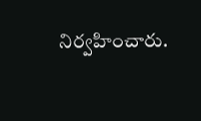నిర్వహించారు.